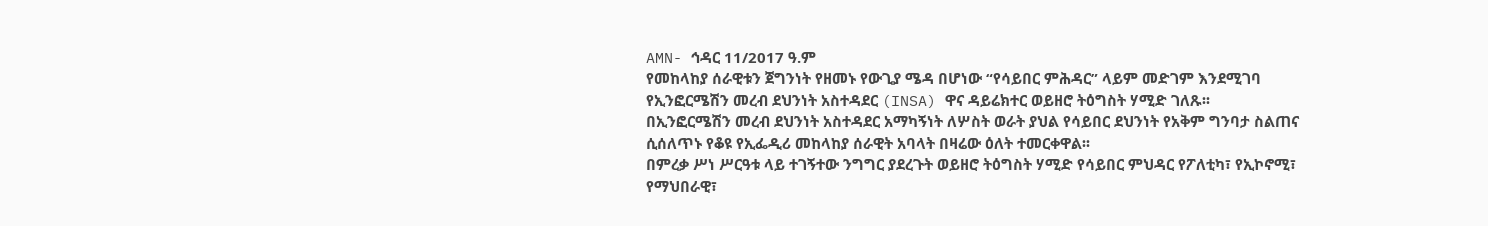AMN- ኅዳር 11/2017 ዓ.ም
የመከላከያ ሰራዊቱን ጀግንነት የዘመኑ የውጊያ ሜዳ በሆነው “የሳይበር ምሕዳር” ላይም መድገም እንደሚገባ የኢንፎርሜሽን መረብ ደህንነት አስተዳደር (INSA) ዋና ዳይሬክተር ወይዘሮ ትዕግስት ሃሚድ ገለጹ፡፡
በኢንፎርሜሽን መረብ ደህንነት አስተዳደር አማካኝነት ለሦስት ወራት ያህል የሳይበር ደህንነት የአቅም ግንባታ ስልጠና ሲሰለጥኑ የቆዩ የኢፌዲሪ መከላከያ ሰራዊት አባላት በዛሬው ዕለት ተመርቀዋል፡፡
በምረቃ ሥነ ሥርዓቱ ላይ ተገኝተው ንግግር ያደረጉት ወይዘሮ ትዕግስት ሃሚድ የሳይበር ምህዳር የፖለቲካ፣ የኢኮኖሚ፣ የማህበራዊ፣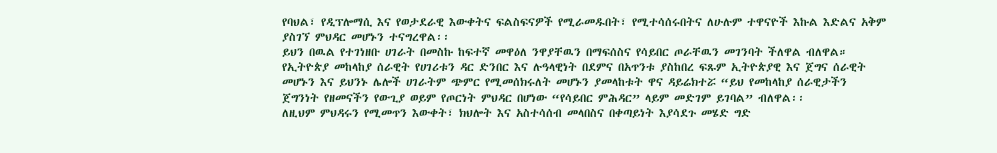የባህል፣ የዲፕሎማሲ እና የወታደራዊ እውቀትና ፍልስፍናዎች የሚራመዱበት፣ የሚተሳሰሩበትና ለሁሉም ተዋናዮች እኩል እድልና አቅም ያስገኘ ምህዳር መሆኑን ተናግረዋል፡፡
ይህን በዉል የተገነዘቡ ሀገራት በመስኩ ከፍተኛ መዋዕለ ንዋያቸዉን በማፍሰስና የሳይበር ጦራቸዉን መገንባት ችለዋል ብለዋል።
የኢትዮጵያ መከላከያ ሰራዊት የሀገሪቱን ዳር ድንበር እና ሉዓላዊነት በደምና በአጥንቱ ያስከበረ ፍጹም ኢትዮጵያዊ እና ጀግና ሰራዊት መሆኑን እና ይህንኑ ሌሎች ሀገራትም ጭምር የሚመሰክሩለት መሆኑን ያመላከቱት ዋና ዳይሬክተሯ “ይህ የመከላከያ ሰራዊታችን ጀግንነት የዘመናችን የውጊያ ወይም የጦርነት ምህዳር በሆነው “የሳይበር ምሕዳር” ላይም መድገም ይገባል” ብለዋል፡፡
ለዚህም ምህዳሩን የሚመጥን እውቀት፣ ክህሎት እና አስተሳሰብ መላበስና በቀጣይነት እያሳደጉ መሄድ ግድ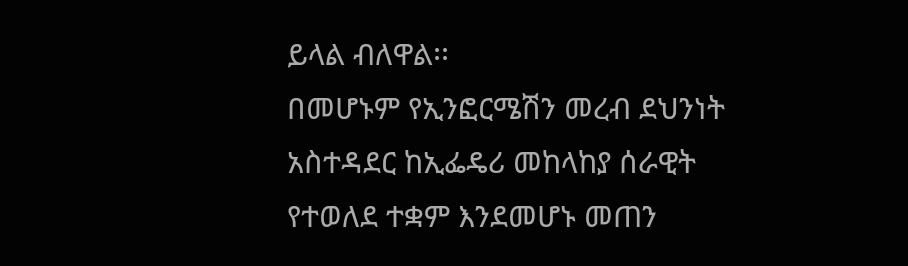ይላል ብለዋል፡፡
በመሆኑም የኢንፎርሜሽን መረብ ደህንነት አስተዳደር ከኢፌዴሪ መከላከያ ሰራዊት የተወለደ ተቋም እንደመሆኑ መጠን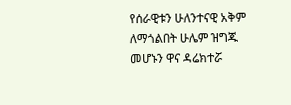የሰራዊቱን ሁለንተናዊ አቅም ለማጎልበት ሁሌም ዝግጁ መሆኑን ዋና ዳሬክተሯ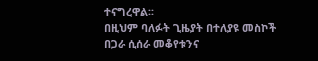ተናግረዋል፡፡
በዚህም ባለፉት ጊዜያት በተለያዩ መስኮች በጋራ ሲሰራ መቆየቱንና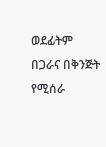ወደፊትም በጋራና በቅንጅት የሚሰራ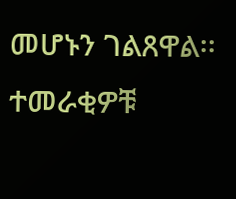መሆኑን ገልጸዋል፡፡
ተመራቂዎቹ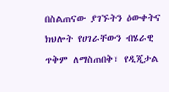በስልጠናው ያገኙትን ዕውቀትና ክህሎት የሀገራቸውን ብሄራዊ ጥቅም ለማስጠበቅ፣ የዲጂታል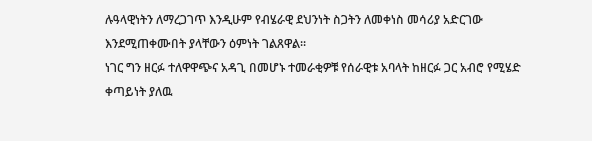ሉዓላዊነትን ለማረጋገጥ እንዲሁም የብሄራዊ ደህንነት ስጋትን ለመቀነስ መሳሪያ አድርገው እንደሚጠቀሙበት ያላቸውን ዕምነት ገልጸዋል፡፡
ነገር ግን ዘርፉ ተለዋዋጭና አዳጊ በመሆኑ ተመራቂዎቹ የሰራዊቱ አባላት ከዘርፉ ጋር አብሮ የሚሄድ ቀጣይነት ያለዉ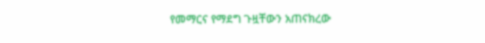የመማርና የማደግ ጉዟቸውን አጠናክረው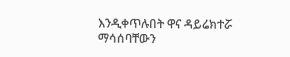እንዲቀጥሉበት ዋና ዳይሬክተሯ ማሳሰባቸውን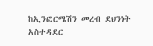ከኢንፎርሜሽን መረብ ደህንነት አስተዳደር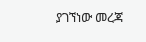ያገኘነው መረጃ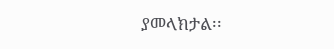ያመላክታል፡፡